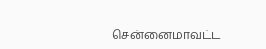சென்னைமாவட்ட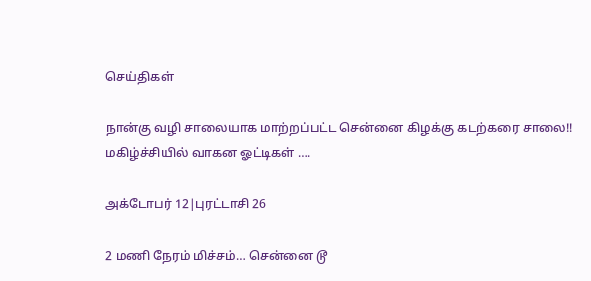செய்திகள்

நான்கு வழி சாலையாக மாற்றப்பட்ட சென்னை கிழக்கு கடற்கரை சாலை!! மகிழ்ச்சியில் வாகன ஓட்டிகள் ….

அக்டோபர் 12|புரட்டாசி 26

2 மணி நேரம் மிச்சம்… சென்னை டூ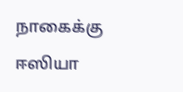நாகைக்கு ஈஸியா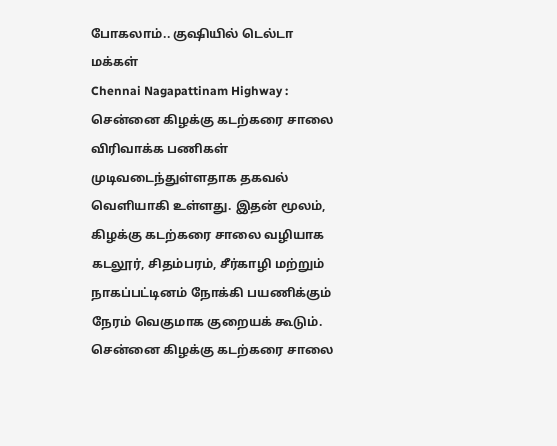போகலாம்.. குஷியில் டெல்டா மக்கள்
Chennai Nagapattinam Highway : சென்னை கிழக்கு கடற்கரை சாலை விரிவாக்க பணிகள் முடிவடைந்துள்ளதாக தகவல் வெளியாகி உள்ளது. இதன் மூலம், கிழக்கு கடற்கரை சாலை வழியாக கடலூர், சிதம்பரம், சீர்காழி மற்றும் நாகப்பட்டினம் நோக்கி பயணிக்கும் நேரம் வெகுமாக குறையக் கூடும்.
சென்னை கிழக்கு கடற்கரை சாலை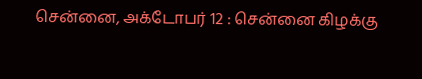சென்னை, அக்டோபர் 12 : சென்னை கிழக்கு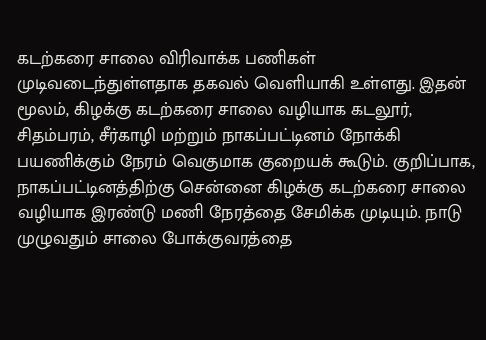கடற்கரை சாலை விரிவாக்க பணிகள் முடிவடைந்துள்ளதாக தகவல் வெளியாகி உள்ளது. இதன் மூலம், கிழக்கு கடற்கரை சாலை வழியாக கடலூர், சிதம்பரம், சீர்காழி மற்றும் நாகப்பட்டினம் நோக்கி பயணிக்கும் நேரம் வெகுமாக குறையக் கூடும். குறிப்பாக, நாகப்பட்டினத்திற்கு சென்னை கிழக்கு கடற்கரை சாலை வழியாக இரண்டு மணி நேரத்தை சேமிக்க முடியும். நாடு முழுவதும் சாலை போக்குவரத்தை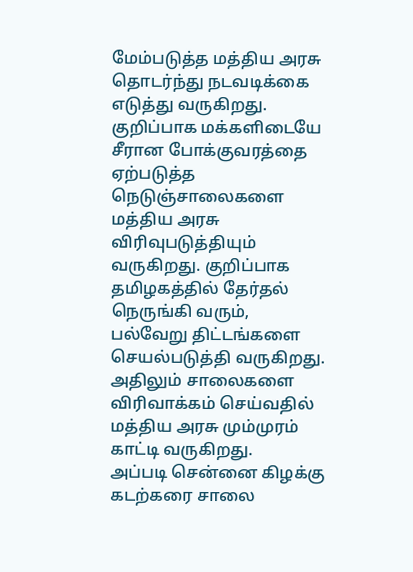மேம்படுத்த மத்திய அரசு தொடர்ந்து நடவடிக்கை எடுத்து வருகிறது. குறிப்பாக மக்களிடையே சீரான போக்குவரத்தை ஏற்படுத்த நெடுஞ்சாலைகளை மத்திய அரசு விரிவுபடுத்தியும் வருகிறது. குறிப்பாக தமிழகத்தில் தேர்தல் நெருங்கி வரும், பல்வேறு திட்டங்களை செயல்படுத்தி வருகிறது. அதிலும் சாலைகளை விரிவாக்கம் செய்வதில் மத்திய அரசு மும்முரம் காட்டி வருகிறது.
அப்படி சென்னை கிழக்கு கடற்கரை சாலை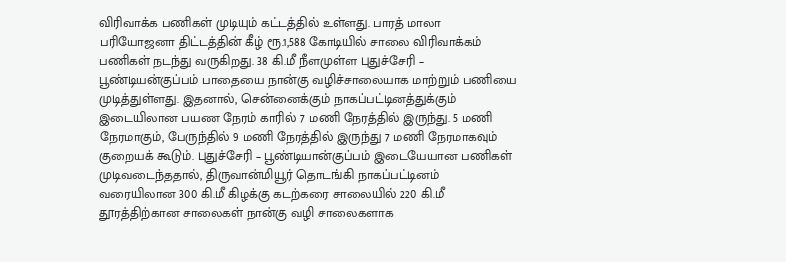விரிவாக்க பணிகள் முடியும் கட்டத்தில் உள்ளது. பாரத் மாலா பரியோஜனா திட்டத்தின் கீழ் ரூ.1,588 கோடியில் சாலை விரிவாக்கம் பணிகள் நடந்து வருகிறது. 38 கி.மீ நீளமுள்ள புதுச்சேரி – பூண்டியன்குப்பம் பாதையை நான்கு வழிச்சாலையாக மாற்றும் பணியை முடித்துள்ளது. இதனால், சென்னைக்கும் நாகப்பட்டினத்துக்கும் இடையிலான பயண நேரம் காரில் 7 மணி நேரத்தில் இருந்து. 5 மணி நேரமாகும், பேருந்தில் 9 மணி நேரத்தில் இருந்து 7 மணி நேரமாகவும் குறையக் கூடும். புதுச்சேரி – பூண்டியான்குப்பம் இடையேயான பணிகள் முடிவடைந்ததால், திருவான்மியூர் தொடங்கி நாகப்பட்டினம் வரையிலான 300 கி.மீ கிழக்கு கடற்கரை சாலையில் 220 கி.மீ தூரத்திற்கான சாலைகள் நான்கு வழி சாலைகளாக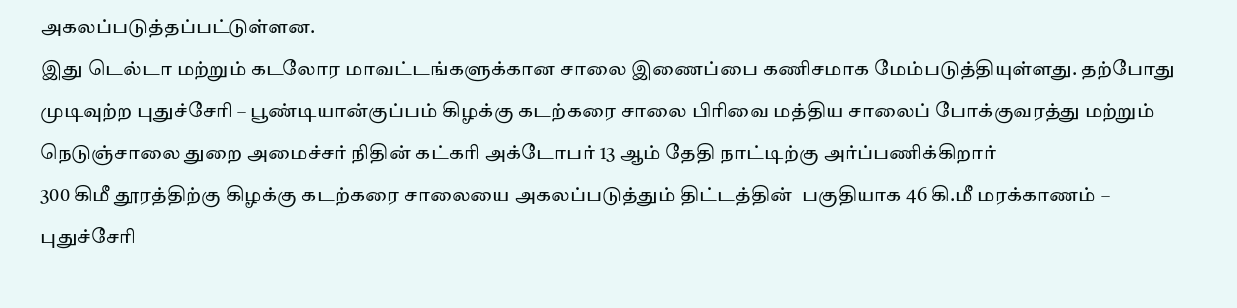அகலப்படுத்தப்பட்டுள்ளன.
இது டெல்டா மற்றும் கடலோர மாவட்டங்களுக்கான சாலை இணைப்பை கணிசமாக மேம்படுத்தியுள்ளது. தற்போது முடிவுற்ற புதுச்சேரி – பூண்டியான்குப்பம் கிழக்கு கடற்கரை சாலை பிரிவை மத்திய சாலைப் போக்குவரத்து மற்றும் நெடுஞ்சாலை துறை அமைச்சர் நிதின் கட்கரி அக்டோபர் 13 ஆம் தேதி நாட்டிற்கு அர்ப்பணிக்கிறார்
300 கிமீ தூரத்திற்கு கிழக்கு கடற்கரை சாலையை அகலப்படுத்தும் திட்டத்தின்  பகுதியாக 46 கி.மீ மரக்காணம் – புதுச்சேரி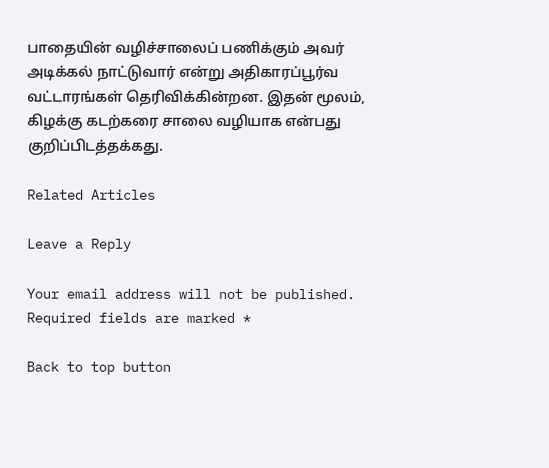பாதையின் வழிச்சாலைப் பணிக்கும் அவர் அடிக்கல் நாட்டுவார் என்று அதிகாரப்பூர்வ வட்டாரங்கள் தெரிவிக்கின்றன. இதன் மூலம், கிழக்கு கடற்கரை சாலை வழியாக என்பது குறிப்பிடத்தக்கது.

Related Articles

Leave a Reply

Your email address will not be published. Required fields are marked *

Back to top button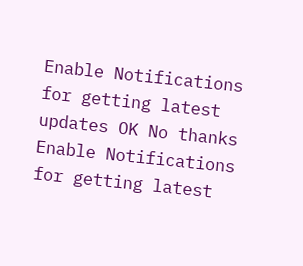Enable Notifications for getting latest updates OK No thanks
Enable Notifications for getting latest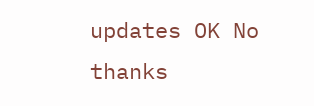updates OK No thanks